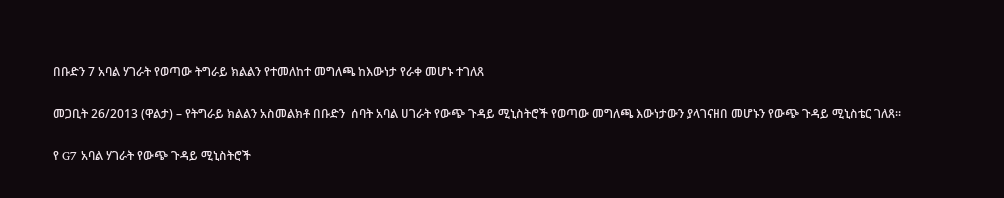በቡድን 7 አባል ሃገራት የወጣው ትግራይ ክልልን የተመለከተ መግለጫ ከእውነታ የራቀ መሆኑ ተገለጸ

መጋቢት 26/2013 (ዋልታ) – የትግራይ ክልልን አስመልክቶ በቡድን  ሰባት አባል ሀገራት የውጭ ጉዳይ ሚኒስትሮች የወጣው መግለጫ እውነታውን ያላገናዘበ መሆኑን የውጭ ጉዳይ ሚኒስቴር ገለጸ፡፡

የ G7 አባል ሃገራት የውጭ ጉዳይ ሚኒስትሮች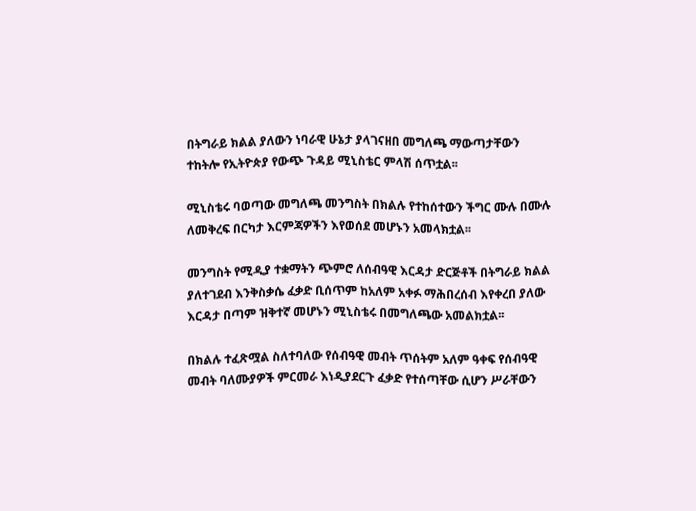በትግራይ ክልል ያለውን ነባራዊ ሁኔታ ያላገናዘበ መግለጫ ማውጣታቸውን ተከትሎ የኢትዮጵያ የውጭ ጉዳይ ሚኒስቴር ምላሽ ሰጥቷል፡፡

ሚኒስቴሩ ባወጣው መግለጫ መንግስት በክልሉ የተከሰተውን ችግር ሙሉ በሙሉ ለመቅረፍ በርካታ እርምጃዎችን እየወሰደ መሆኑን አመላክቷል፡፡

መንግስት የሚዲያ ተቋማትን ጭምሮ ለሰብዓዊ እርዳታ ድርጅቶች በትግራይ ክልል ያለተገደብ እንቅስቃሴ ፈቃድ ቢሰጥም ከአለም አቀፉ ማሕበረሰብ እየቀረበ ያለው እርዳታ በጣም ዝቅተኛ መሆኑን ሚኒስቴሩ በመግለጫው አመልክቷል፡፡

በክልሉ ተፈጽሟል ስለተባለው የሰብዓዊ መብት ጥሰትም አለም ዓቀፍ የሰብዓዊ መብት ባለሙያዎች ምርመራ እነዲያደርጉ ፈቃድ የተሰጣቸው ሲሆን ሥራቸውን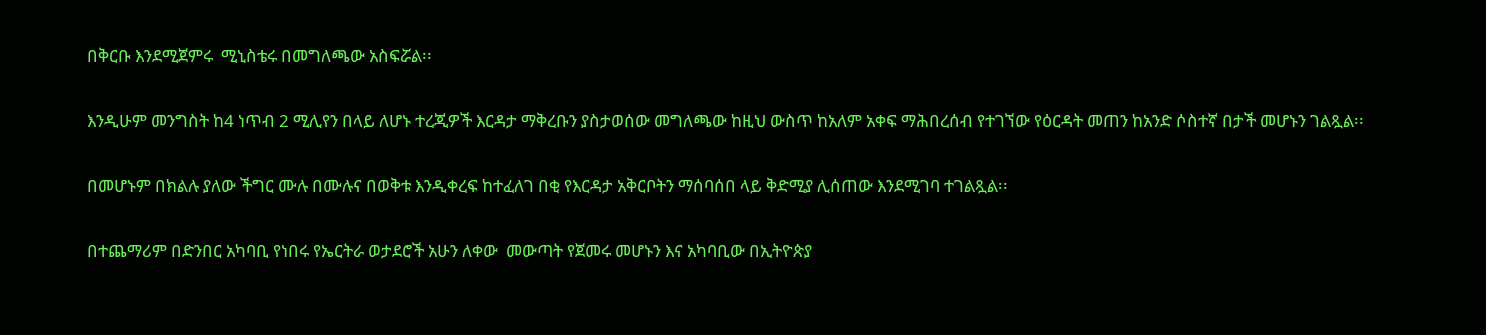በቅርቡ እንደሚጀምሩ  ሚኒስቴሩ በመግለጫው አስፍሯል፡፡

እንዲሁም መንግስት ከ4 ነጥብ 2 ሚሊየን በላይ ለሆኑ ተረጂዎች እርዳታ ማቅረቡን ያስታወሰው መግለጫው ከዚህ ውስጥ ከአለም አቀፍ ማሕበረሰብ የተገኘው የዕርዳት መጠን ከአንድ ሶስተኛ በታች መሆኑን ገልጿል፡፡

በመሆኑም በክልሉ ያለው ችግር ሙሉ በሙሉና በወቅቱ እንዲቀረፍ ከተፈለገ በቂ የእርዳታ አቅርቦትን ማሰባሰበ ላይ ቅድሚያ ሊሰጠው እንደሚገባ ተገልጿል፡፡

በተጨማሪም በድንበር አካባቢ የነበሩ የኤርትራ ወታደሮች አሁን ለቀው  መውጣት የጀመሩ መሆኑን እና አካባቢው በኢትዮጵያ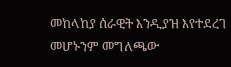መከላከያ ሰራዊት እንዲያዝ እየተደረገ መሆኑንም መግለጫው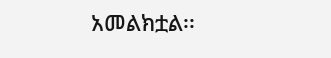አመልክቷል፡፡